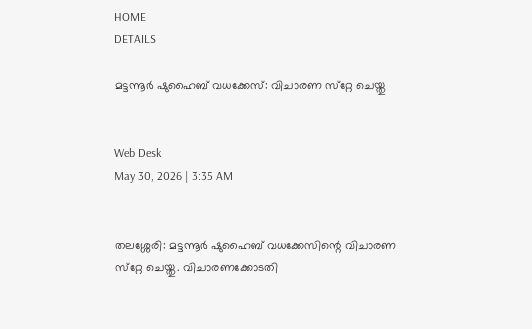HOME
DETAILS

മട്ടന്നൂര്‍ ഷുഹൈബ് വധക്കേസ്: വിചാരണ സ്‌റ്റേ ചെയ്തു


Web Desk
May 30, 2026 | 3:35 AM


തലശ്ശേരി: മട്ടന്നൂര്‍ ഷുഹൈബ് വധക്കേസിന്റെ വിചാരണ സ്‌റ്റേ ചെയ്തു. വിചാരണക്കോടതി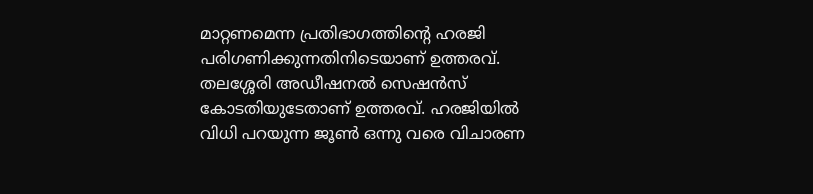മാറ്റണമെന്ന പ്രതിഭാഗത്തിന്റെ ഹരജി പരിഗണിക്കുന്നതിനിടെയാണ് ഉത്തരവ്. തലശ്ശേരി അഡീഷനല്‍ സെഷന്‍സ് കോടതിയുടേതാണ് ഉത്തരവ്. ഹരജിയില്‍ വിധി പറയുന്ന ജൂണ്‍ ഒന്നു വരെ വിചാരണ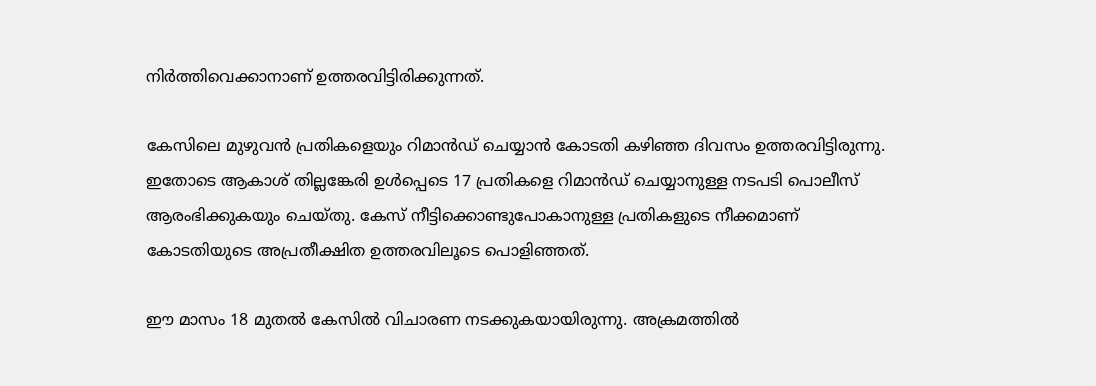നിര്‍ത്തിവെക്കാനാണ് ഉത്തരവിട്ടിരിക്കുന്നത്.

കേസിലെ മുഴുവന്‍ പ്രതികളെയും റിമാന്‍ഡ് ചെയ്യാന്‍ കോടതി കഴിഞ്ഞ ദിവസം ഉത്തരവിട്ടിരുന്നു. ഇതോടെ ആകാശ് തില്ലങ്കേരി ഉള്‍പ്പെടെ 17 പ്രതികളെ റിമാന്‍ഡ് ചെയ്യാനുള്ള നടപടി പൊലീസ് ആരംഭിക്കുകയും ചെയ്തു. കേസ് നീട്ടിക്കൊണ്ടുപോകാനുള്ള പ്രതികളുടെ നീക്കമാണ് കോടതിയുടെ അപ്രതീക്ഷിത ഉത്തരവിലൂടെ പൊളിഞ്ഞത്.

ഈ മാസം 18 മുതല്‍ കേസില്‍ വിചാരണ നടക്കുകയായിരുന്നു. അക്രമത്തില്‍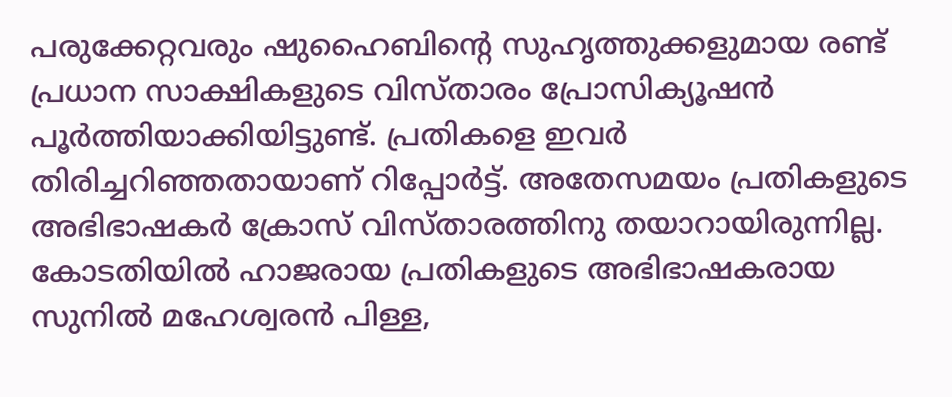പരുക്കേറ്റവരും ഷുഹൈബിന്റെ സുഹൃത്തുക്കളുമായ രണ്ട് പ്രധാന സാക്ഷികളുടെ വിസ്താരം പ്രോസിക്യൂഷന്‍ പൂര്‍ത്തിയാക്കിയിട്ടുണ്ട്. പ്രതികളെ ഇവര്‍ തിരിച്ചറിഞ്ഞതായാണ് റിപ്പോര്‍ട്ട്. അതേസമയം പ്രതികളുടെ അഭിഭാഷകര്‍ ക്രോസ് വിസ്താരത്തിനു തയാറായിരുന്നില്ല. കോടതിയില്‍ ഹാജരായ പ്രതികളുടെ അഭിഭാഷകരായ സുനില്‍ മഹേശ്വരന്‍ പിള്ള,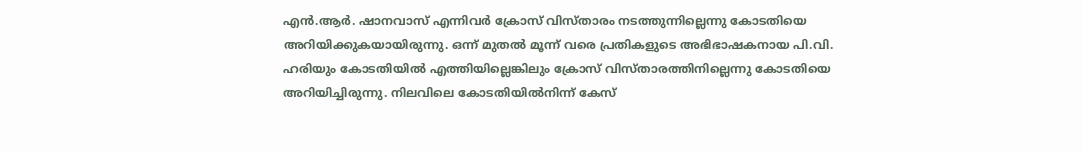എന്‍.ആര്‍. ഷാനവാസ് എന്നിവര്‍ ക്രോസ് വിസ്താരം നടത്തുന്നില്ലെന്നു കോടതിയെ അറിയിക്കുകയായിരുന്നു. ഒന്ന് മുതല്‍ മൂന്ന് വരെ പ്രതികളുടെ അഭിഭാഷകനായ പി.വി. ഹരിയും കോടതിയില്‍ എത്തിയില്ലെങ്കിലും ക്രോസ് വിസ്താരത്തിനില്ലെന്നു കോടതിയെ അറിയിച്ചിരുന്നു. നിലവിലെ കോടതിയില്‍നിന്ന് കേസ്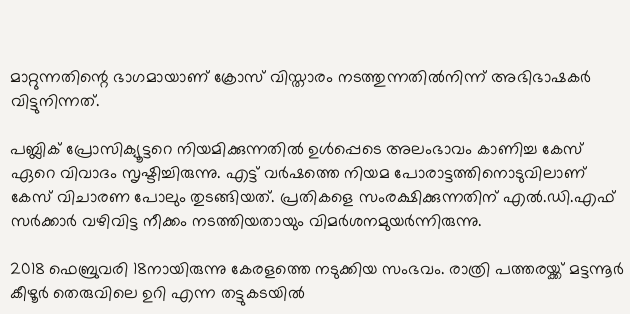മാറ്റുന്നതിന്റെ ഭാഗമായാണ് ക്രോസ് വിസ്താരം നടത്തുന്നതില്‍നിന്ന് അഭിഭാഷകര്‍ വിട്ടുനിന്നത്.

പബ്ലിക് പ്രോസിക്യൂട്ടറെ നിയമിക്കുന്നതില്‍ ഉള്‍പ്പെടെ അലംഭാവം കാണിച്ച കേസ് ഏറെ വിവാദം സൃഷ്ടിച്ചിരുന്നു. എട്ട് വര്‍ഷത്തെ നിയമ പോരാട്ടത്തിനൊടുവിലാണ് കേസ് വിചാരണ പോലും തുടങ്ങിയത്. പ്രതികളെ സംരക്ഷിക്കുന്നതിന് എല്‍.ഡി.എഫ് സര്‍ക്കാര്‍ വഴിവിട്ട നീക്കം നടത്തിയതായും വിമര്‍ശനമുയര്‍ന്നിരുന്നു.

2018 ഫെബ്രുവരി 18നായിരുന്നു കേരളത്തെ നടുക്കിയ സംഭവം. രാത്രി പത്തരയ്ക്ക് മട്ടന്നൂര്‍ കീഴൂര്‍ തെരുവിലെ ഉറി എന്ന തട്ടുകടയില്‍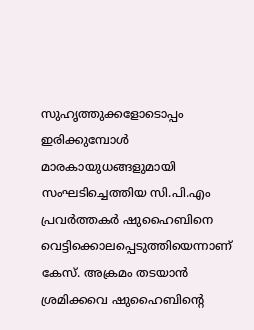സുഹൃത്തുക്കളോടൊപ്പം ഇരിക്കുമ്പോള്‍ മാരകായുധങ്ങളുമായി സംഘടിച്ചെത്തിയ സി.പി.എം പ്രവര്‍ത്തകര്‍ ഷുഹൈബിനെ വെട്ടിക്കൊലപ്പെടുത്തിയെന്നാണ് കേസ്. അക്രമം തടയാന്‍ ശ്രമിക്കവെ ഷുഹൈബിന്റെ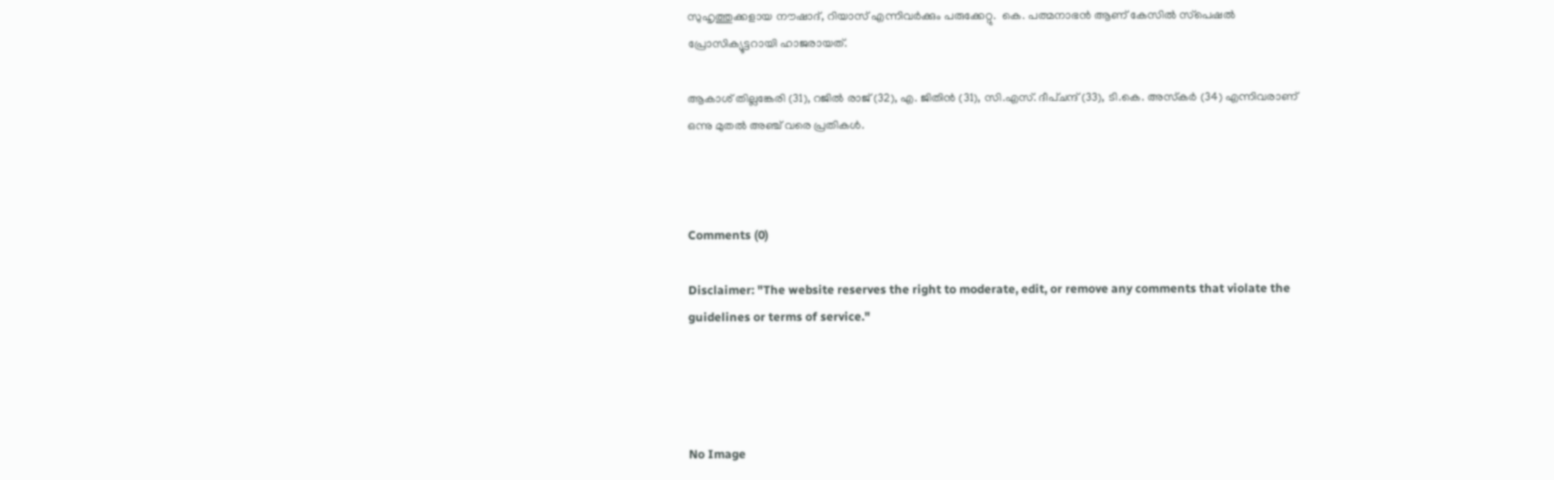സുഹൃത്തുക്കളായ നൗഷാദ്, റിയാസ് എന്നിവര്‍ക്കും പരുക്കേറ്റു.  കെ. പത്മനാഭന്‍ ആണ് കേസില്‍ സ്‌പെഷല്‍ പ്രോസിക്യൂട്ടറായി ഹാജരായത്.

ആകാശ് തില്ലങ്കേരി (31), റജില്‍ രാജ് (32), എ. ജിതിന്‍ (31), സി.എസ്. ദീപ്ചന്ദ് (33), ടി.കെ. അസ്‌കര്‍ (34) എന്നിവരാണ് ഒന്നു മുതല്‍ അഞ്ച് വരെ പ്രതികള്‍.



Comments (0)

Disclaimer: "The website reserves the right to moderate, edit, or remove any comments that violate the guidelines or terms of service."




No Image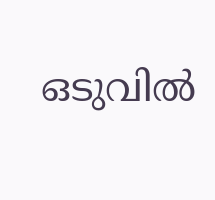ഒടുവില്‍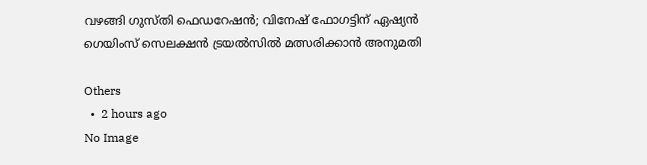വഴങ്ങി ഗുസ്തി ഫെഡറേഷന്‍; വിനേഷ് ഫോഗട്ടിന് ഏഷ്യന്‍ ഗെയിംസ് സെലക്ഷന്‍ ട്രയല്‍സില്‍ മത്സരിക്കാന്‍ അനുമതി

Others
  •  2 hours ago
No Image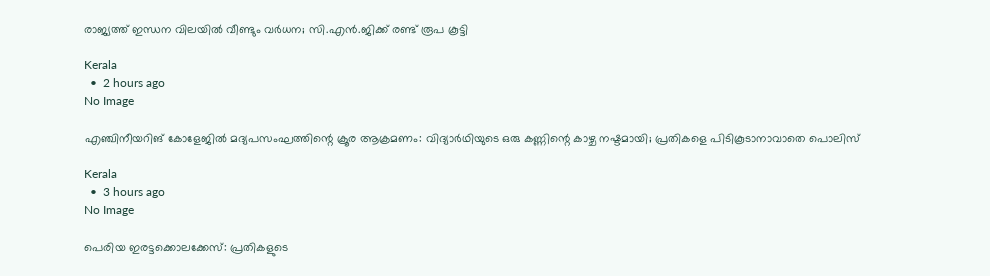രാജ്യത്ത് ഇന്ധന വിലയില്‍ വീണ്ടും വര്‍ധന; സി.എന്‍.ജിക്ക് രണ്ട് രൂപ കൂട്ടി

Kerala
  •  2 hours ago
No Image

എഞ്ചിനീയറിങ് കോളേജിൽ മദ്യപസംഘത്തിന്റെ ക്രൂര ആക്രമണം: വിദ്യാർഥിയുടെ ഒരു കണ്ണിന്റെ കാഴ്ച നഷ്ടമായി; പ്രതികളെ പിടികൂടാനാവാതെ പൊലിസ്

Kerala
  •  3 hours ago
No Image

പെരിയ ഇരട്ടക്കൊലക്കേസ്: പ്രതികളുടെ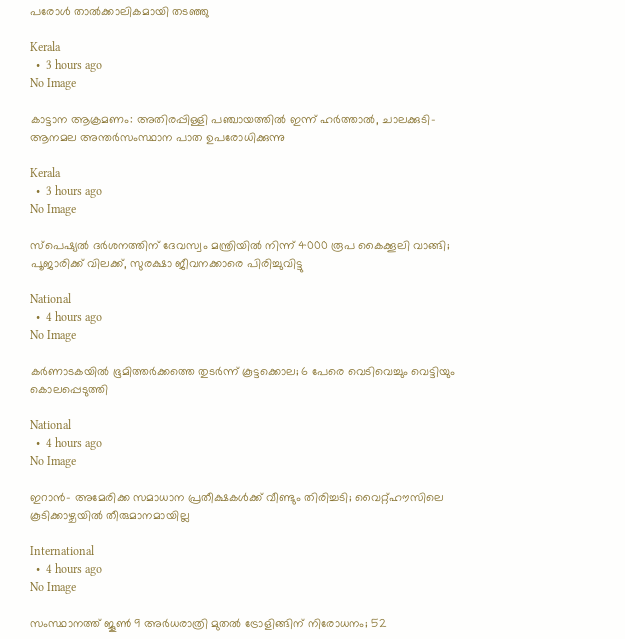പരോള്‍ താല്‍ക്കാലികമായി തടഞ്ഞു

Kerala
  •  3 hours ago
No Image

കാട്ടാന ആക്രമണം: അതിരപ്പിള്ളി പഞ്ചായത്തില്‍ ഇന്ന് ഹര്‍ത്താല്‍, ചാലക്കുടി- ആനമല അന്തര്‍സംസ്ഥാന പാത ഉപരോധിക്കുന്നു

Kerala
  •  3 hours ago
No Image

സ്പെഷ്യൽ ദർശനത്തിന് ദേവസ്വം മന്ത്രിയിൽ നിന്ന് 4000 രൂപ കൈക്കൂലി വാങ്ങി; പൂജാരിക്ക് വിലക്ക്, സുരക്ഷാ ജീവനക്കാരെ പിരിച്ചുവിട്ടു

National
  •  4 hours ago
No Image

കർണാടകയിൽ ഭൂമിത്തർക്കത്തെ തുടർന്ന് കൂട്ടക്കൊല; 6 പേരെ വെടിവെച്ചും വെട്ടിയും കൊലപ്പെടുത്തി

National
  •  4 hours ago
No Image

ഇറാന്‍- അമേരിക്ക സമാധാന പ്രതീക്ഷകള്‍ക്ക് വീണ്ടും തിരിച്ചടി; വൈറ്റ്ഹൗസിലെ കൂടിക്കാഴ്ചയില്‍ തീരുമാനമായില്ല

International
  •  4 hours ago
No Image

സംസ്ഥാനത്ത് ജൂൺ 9 അർധരാത്രി മുതൽ ട്രോളിങ്ങിന് നിരോധനം; 52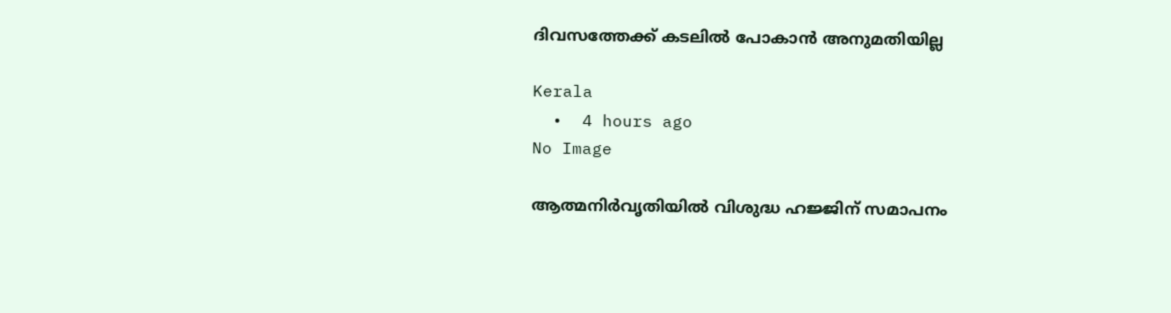ദിവസത്തേക്ക് കടലിൽ പോകാൻ അനുമതിയില്ല

Kerala
  •  4 hours ago
No Image

ആത്മനിർവൃതിയിൽ വിശുദ്ധ ഹജ്ജിന് സമാപനം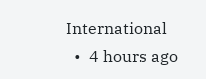International
  •  4 hours ago